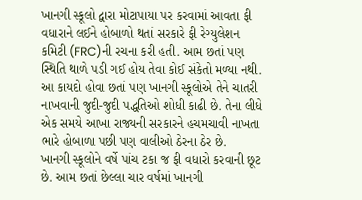ખાનગી સ્કૂલો દ્વારા મોટાપાયા પર કરવામાં આવતા ફી વધારાને લઈને હોબાળો થતાં સરકારે ફી રેગ્યુલેશન કમિટી (FRC)ની રચના કરી હતી. આમ છતાં પણ સ્થિતિ થાળે પડી ગઈ હોય તેવા કોઈ સંકેતો મળ્યા નથી. આ કાયદો હોવા છતાં પણ ખાનગી સ્કૂલોએ તેને ચાતરી નાખવાની જુદી-જુદી પદ્ધતિઓ શોધી કાઢી છે. તેના લીધે એક સમયે આખા રાજ્યની સરકારને હચમચાવી નાખતા ભારે હોબાળા પછી પણ વાલીઓ ઠેરના ઠેર છે.
ખાનગી સ્કૂલોને વર્ષે પાંચ ટકા જ ફી વધારો કરવાની છૂટ છે. આમ છતાં છેલ્લા ચાર વર્ષમાં ખાનગી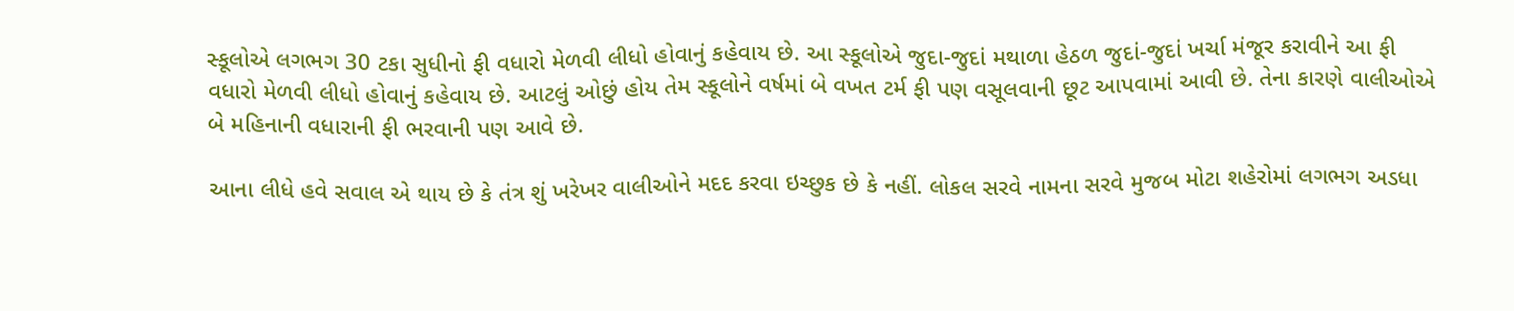સ્કૂલોએ લગભગ 30 ટકા સુધીનો ફી વધારો મેળવી લીધો હોવાનું કહેવાય છે. આ સ્કૂલોએ જુદા-જુદાં મથાળા હેઠળ જુદાં-જુદાં ખર્ચા મંજૂર કરાવીને આ ફી વધારો મેળવી લીધો હોવાનું કહેવાય છે. આટલું ઓછું હોય તેમ સ્કૂલોને વર્ષમાં બે વખત ટર્મ ફી પણ વસૂલવાની છૂટ આપવામાં આવી છે. તેના કારણે વાલીઓએ બે મહિનાની વધારાની ફી ભરવાની પણ આવે છે.

આના લીધે હવે સવાલ એ થાય છે કે તંત્ર શું ખરેખર વાલીઓને મદદ કરવા ઇચ્છુક છે કે નહીં. લોકલ સરવે નામના સરવે મુજબ મોટા શહેરોમાં લગભગ અડધા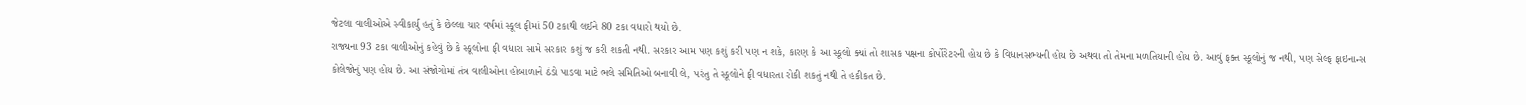જેટલા વાલીઓએ સ્વીકાર્યુ હતું કે છેલ્લા ચાર વર્ષમાં સ્કૂલ ફીમાં 50 ટકાથી લઈને 80 ટકા વધારો થયો છે.
રાજ્યના 93 ટકા વાલીઓનું કહેવું છે કે સ્કૂલોના ફી વધારા સામે સરકાર કશું જ કરી શકતી નથી. સરકાર આમ પણ કશું કરી પણ ન શકે, કારણ કે આ સ્કૂલો ક્યાં તો શાસક પક્ષના કોર્પોરેટરની હોય છે કે વિધાનસભ્યની હોય છે અથવા તો તેમના મળતિયાની હોય છે. આવું ફક્ત સ્કૂલોનું જ નથી, પણ સેલ્ફ ફાઇનાન્સ કોલેજોનું પણ હોય છે. આ સંજોગોમાં તંત્ર વાલીઓના હોબાળાને ઠંડો પાડવા માટે ભલે સમિતિઓ બનાવી લે, પરંતુ તે સ્કૂલોને ફી વધારતા રોકી શકતું નથી તે હકીકત છે.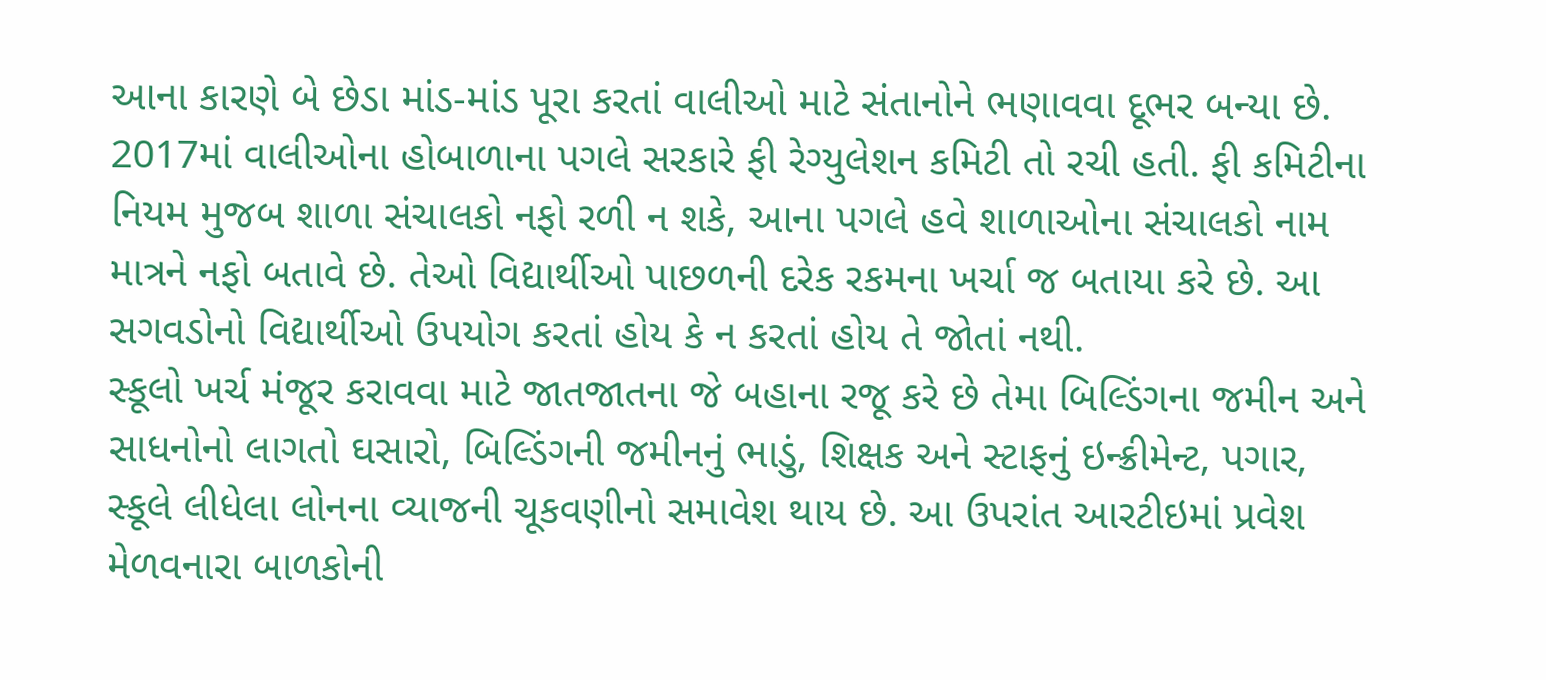આના કારણે બે છેડા માંડ-માંડ પૂરા કરતાં વાલીઓ માટે સંતાનોને ભણાવવા દૂભર બન્યા છે. 2017માં વાલીઓના હોબાળાના પગલે સરકારે ફી રેગ્યુલેશન કમિટી તો રચી હતી. ફી કમિટીના નિયમ મુજબ શાળા સંચાલકો નફો રળી ન શકે, આના પગલે હવે શાળાઓના સંચાલકો નામ માત્રને નફો બતાવે છે. તેઓ વિદ્યાર્થીઓ પાછળની દરેક રકમના ખર્ચા જ બતાયા કરે છે. આ સગવડોનો વિદ્યાર્થીઓ ઉપયોગ કરતાં હોય કે ન કરતાં હોય તે જોતાં નથી.
સ્કૂલો ખર્ચ મંજૂર કરાવવા માટે જાતજાતના જે બહાના રજૂ કરે છે તેમા બિલ્ડિંગના જમીન અને સાધનોનો લાગતો ઘસારો, બિલ્ડિંગની જમીનનું ભાડું, શિક્ષક અને સ્ટાફનું ઇન્ક્રીમેન્ટ, પગાર, સ્કૂલે લીધેલા લોનના વ્યાજની ચૂકવણીનો સમાવેશ થાય છે. આ ઉપરાંત આરટીઇમાં પ્રવેશ મેળવનારા બાળકોની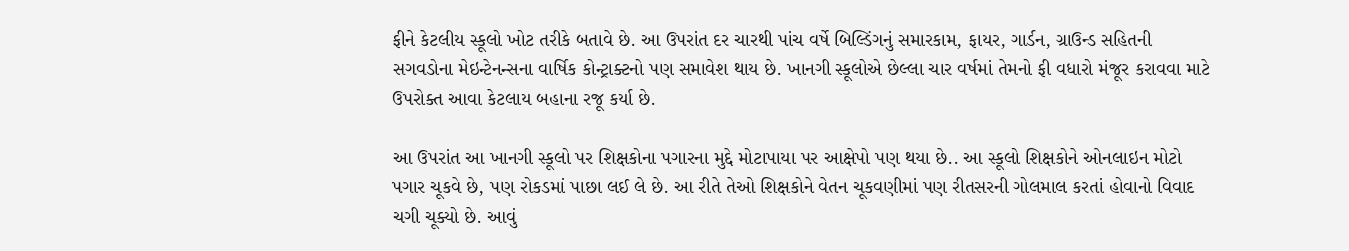ફીને કેટલીય સ્કૂલો ખોટ તરીકે બતાવે છે. આ ઉપરાંત દર ચારથી પાંચ વર્ષે બિલ્ડિંગનું સમારકામ, ફાયર, ગાર્ડન, ગ્રાઉન્ડ સહિતની સગવડોના મેઇન્ટેનન્સના વાર્ષિક કોન્ટ્રાક્ટનો પણ સમાવેશ થાય છે. ખાનગી સ્કૂલોએ છેલ્લા ચાર વર્ષમાં તેમનો ફી વધારો મંજૂર કરાવવા માટે ઉપરોક્ત આવા કેટલાય બહાના રજૂ કર્યા છે.

આ ઉપરાંત આ ખાનગી સ્કૂલો પર શિક્ષકોના પગારના મુદ્દે મોટાપાયા પર આક્ષેપો પણ થયા છે.. આ સ્કૂલો શિક્ષકોને ઓનલાઇન મોટો પગાર ચૂકવે છે, પણ રોકડમાં પાછા લઈ લે છે. આ રીતે તેઓ શિક્ષકોને વેતન ચૂકવણીમાં પણ રીતસરની ગોલમાલ કરતાં હોવાનો વિવાદ ચગી ચૂક્યો છે. આવું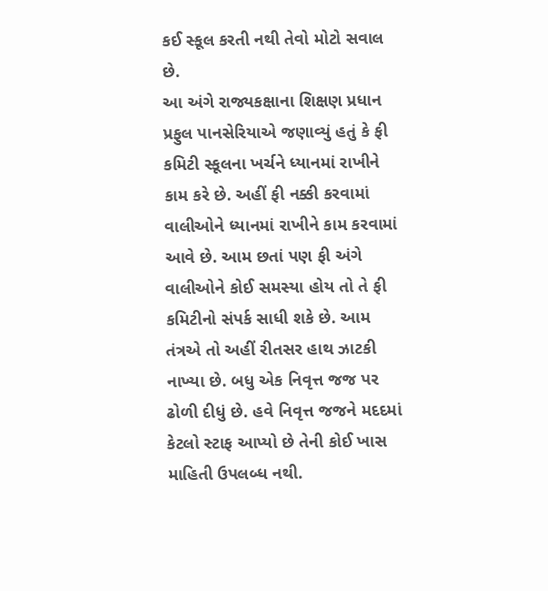કઈ સ્કૂલ કરતી નથી તેવો મોટો સવાલ છે.
આ અંગે રાજ્યકક્ષાના શિક્ષણ પ્રધાન પ્રફુલ પાનસેરિયાએ જણાવ્યું હતું કે ફી કમિટી સ્કૂલના ખર્ચને ધ્યાનમાં રાખીને કામ કરે છે. અહીં ફી નક્કી કરવામાં વાલીઓને ધ્યાનમાં રાખીને કામ કરવામાં આવે છે. આમ છતાં પણ ફી અંગે વાલીઓને કોઈ સમસ્યા હોય તો તે ફી કમિટીનો સંપર્ક સાધી શકે છે. આમ તંત્રએ તો અહીં રીતસર હાથ ઝાટકી નાખ્યા છે. બધુ એક નિવૃત્ત જજ પર ઢોળી દીધું છે. હવે નિવૃત્ત જજને મદદમાં કેટલો સ્ટાફ આપ્યો છે તેની કોઈ ખાસ માહિતી ઉપલબ્ધ નથી.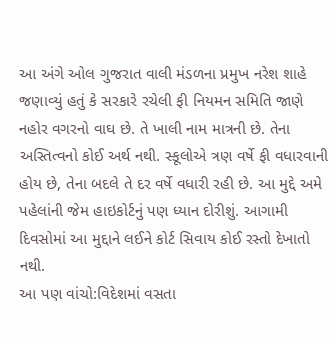આ અંગે ઓલ ગુજરાત વાલી મંડળના પ્રમુખ નરેશ શાહે જણાવ્યું હતું કે સરકારે રચેલી ફી નિયમન સમિતિ જાણે નહોર વગરનો વાઘ છે. તે ખાલી નામ માત્રની છે. તેના અસ્તિત્વનો કોઈ અર્થ નથી. સ્કૂલોએ ત્રણ વર્ષે ફી વધારવાની હોય છે, તેના બદલે તે દર વર્ષે વધારી રહી છે. આ મુદ્દે અમે પહેલાંની જેમ હાઇકોર્ટનું પણ ધ્યાન દોરીશું. આગામી દિવસોમાં આ મુદ્દાને લઈને કોર્ટ સિવાય કોઈ રસ્તો દેખાતો નથી.
આ પણ વાંચો:વિદેશમાં વસતા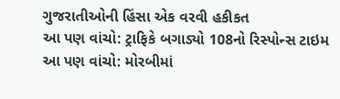ગુજરાતીઓની હિંસા એક વરવી હકીકત
આ પણ વાંચો: ટ્રાફિકે બગાડ્યો 108નો રિસ્પોન્સ ટાઇમ
આ પણ વાંચો: મોરબીમાં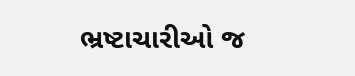ભ્રષ્ટાચારીઓ જ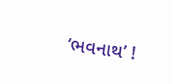‘ભવનાથ’ !